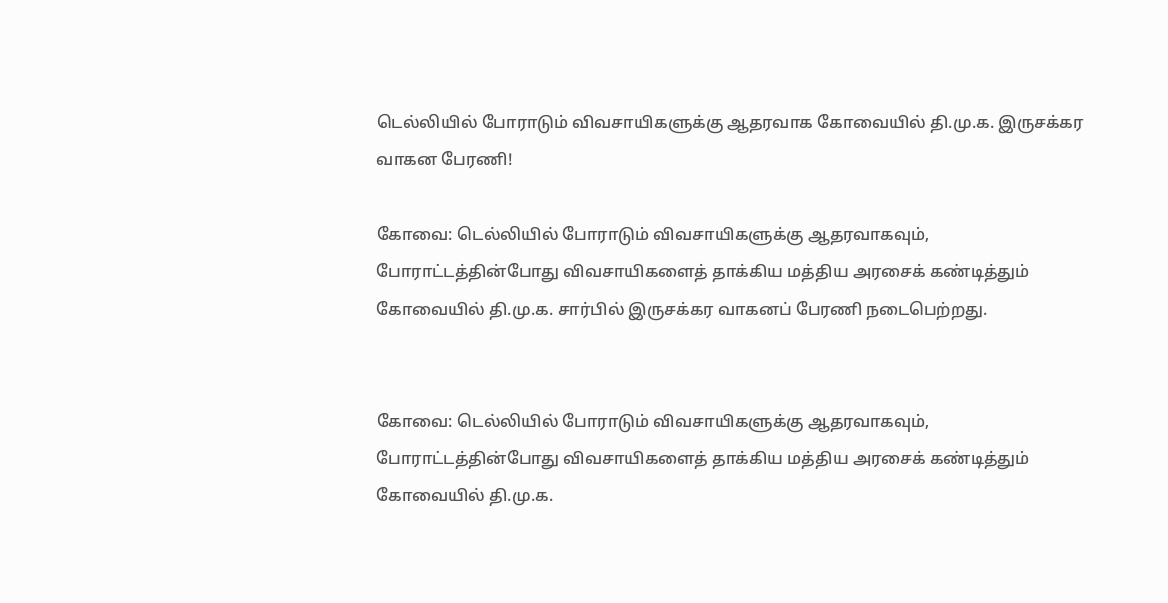டெல்லியில் போராடும் விவசாயிகளுக்கு ஆதரவாக கோவையில் தி.மு.க. இருசக்கர வாகன பேரணி!

கோவை: டெல்லியில் போராடும் விவசாயிகளுக்கு ஆதரவாகவும், போராட்டத்தின்போது விவசாயிகளைத் தாக்கிய மத்திய அரசைக் கண்டித்தும் கோவையில் தி.மு.க. சார்பில் இருசக்கர வாகனப் பேரணி நடைபெற்றது.


கோவை: டெல்லியில் போராடும் விவசாயிகளுக்கு ஆதரவாகவும், போராட்டத்தின்போது விவசாயிகளைத் தாக்கிய மத்திய அரசைக் கண்டித்தும் கோவையில் தி.மு.க.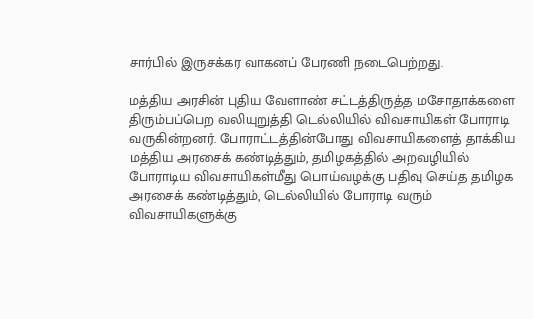சார்பில் இருசக்கர வாகனப் பேரணி நடைபெற்றது.

மத்திய அரசின் புதிய வேளாண் சட்டத்திருத்த மசோதாக்களை திரும்பப்பெற வலியுறுத்தி டெல்லியில் விவசாயிகள் போராடி வருகின்றனர். போராட்டத்தின்போது விவசாயிகளைத் தாக்கிய மத்திய அரசைக் கண்டித்தும், தமிழகத்தில் அறவழியில் போராடிய விவசாயிகள்மீது பொய்வழக்கு பதிவு செய்த தமிழக அரசைக் கண்டித்தும், டெல்லியில் போராடி வரும் விவசாயிகளுக்கு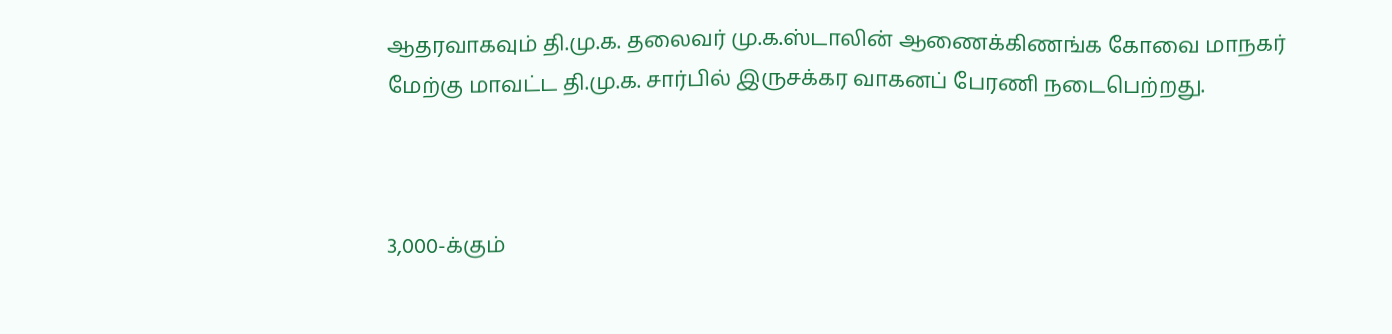ஆதரவாகவும் தி.மு.க. தலைவர் மு.க.ஸ்டாலின் ஆணைக்கிணங்க கோவை மாநகர் மேற்கு மாவட்ட தி.மு.க. சார்பில் இருசக்கர வாகனப் பேரணி நடைபெற்றது.



3,000-க்கும்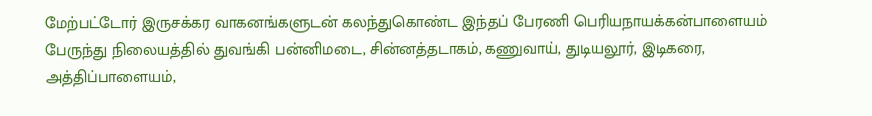மேற்பட்டோர் இருசக்கர வாகனங்களுடன் கலந்துகொண்ட இந்தப் பேரணி பெரியநாயக்கன்பாளையம் பேருந்து நிலையத்தில் துவங்கி பன்னிமடை, சின்னத்தடாகம், கணுவாய், துடியலூர், இடிகரை, அத்திப்பாளையம்,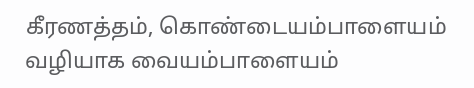கீரணத்தம், கொண்டையம்பாளையம் வழியாக வையம்பாளையம்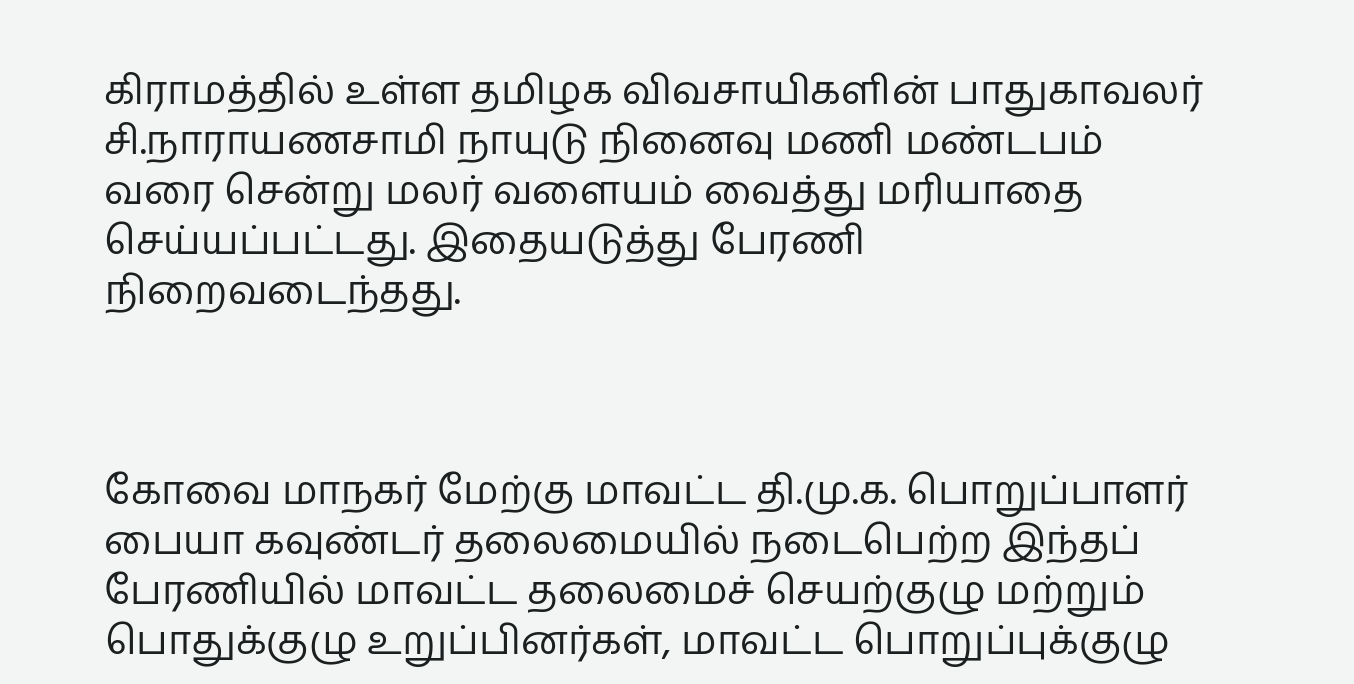கிராமத்தில் உள்ள தமிழக விவசாயிகளின் பாதுகாவலர் சி.நாராயணசாமி நாயுடு நினைவு மணி மண்டபம் வரை சென்று மலர் வளையம் வைத்து மரியாதை செய்யப்பட்டது. இதையடுத்து பேரணி நிறைவடைந்தது.



கோவை மாநகர் மேற்கு மாவட்ட தி.மு.க. பொறுப்பாளர் பையா கவுண்டர் தலைமையில் நடைபெற்ற இந்தப் பேரணியில் மாவட்ட தலைமைச் செயற்குழு மற்றும் பொதுக்குழு உறுப்பினர்கள், மாவட்ட பொறுப்புக்குழு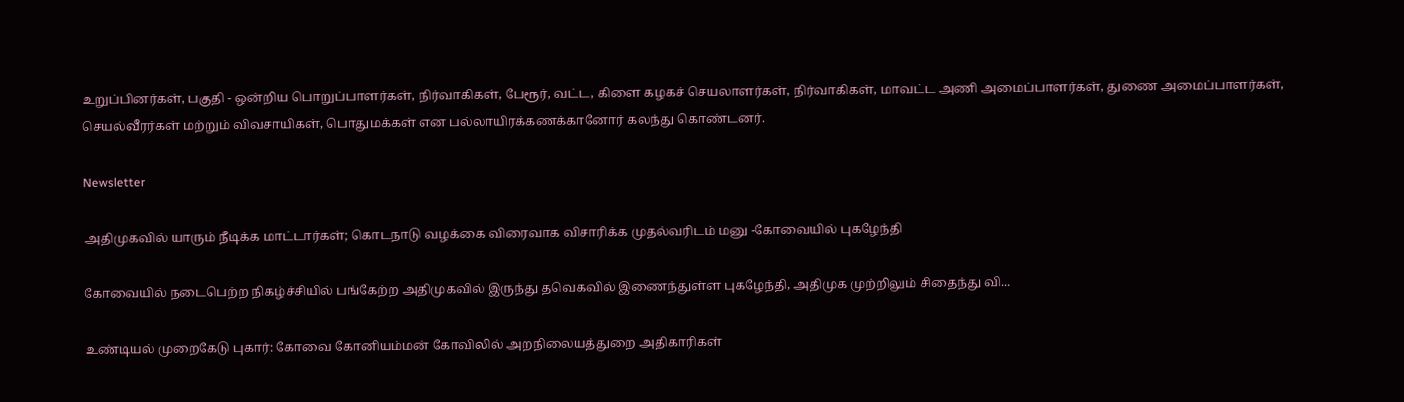உறுப்பினர்கள், பகுதி - ஒன்றிய பொறுப்பாளர்கள், நிர்வாகிகள், பேரூர், வட்ட, கிளை கழகச் செயலாளர்கள், நிர்வாகிகள், மாவட்ட அணி அமைப்பாளர்கள், துணை அமைப்பாளர்கள், செயல்வீரர்கள் மற்றும் விவசாயிகள், பொதுமக்கள் என பல்லாயிரக்கணக்கானோர் கலந்து கொண்டனர்.

Newsletter

அதிமுகவில் யாரும் நீடிக்க மாட்டார்கள்; கொடநாடு வழக்கை விரைவாக விசாரிக்க முதல்வரிடம் மனு -கோவையில் புகழேந்தி

கோவையில் நடைபெற்ற நிகழ்ச்சியில் பங்கேற்ற அதிமுகவில் இருந்து தவெகவில் இணைந்துள்ள புகழேந்தி, அதிமுக முற்றிலும் சிதைந்து வி...

உண்டியல் முறைகேடு புகார்: கோவை கோனியம்மன் கோவிலில் அறநிலையத்துறை அதிகாரிகள்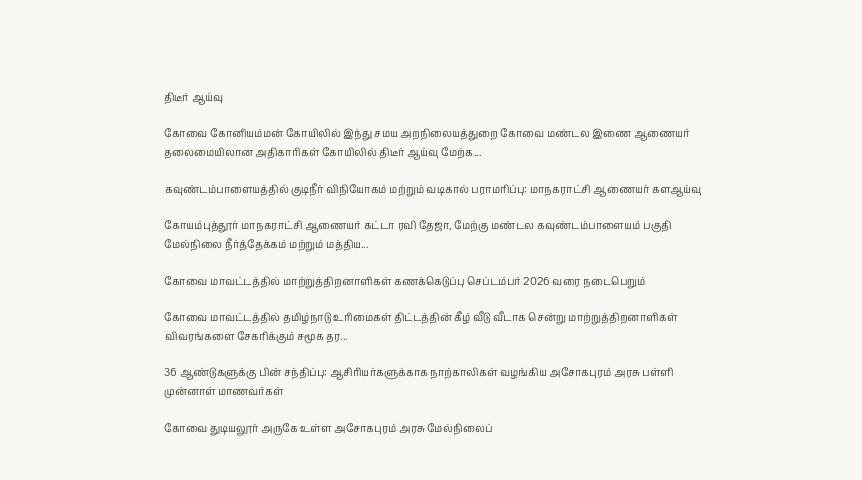திடீர் ஆய்வு

கோவை கோனியம்மன் கோயிலில் இந்து சமய அறநிலையத்துறை கோவை மண்டல இணை ஆணையர் தலைமையிலான அதிகாரிகள் கோயிலில் திடீர் ஆய்வு மேற்க...

கவுண்டம்பாளையத்தில் குடிநீர் விநியோகம் மற்றும் வடிகால் பராமரிப்பு: மாநகராட்சி ஆணையர் களஆய்வு

கோயம்புத்தூர் மாநகராட்சி ஆணையர் கட்டா ரவி தேஜா, மேற்கு மண்டல கவுண்டம்பாளையம் பகுதி மேல்நிலை நீர்த்தேக்கம் மற்றும் மத்திய...

கோவை மாவட்டத்தில் மாற்றுத்திறனாளிகள் கணக்கெடுப்பு செப்டம்பர் 2026 வரை நடைபெறும்

கோவை மாவட்டத்தில் தமிழ்நாடு உரிமைகள் திட்டத்தின் கீழ் வீடு வீடாக சென்று மாற்றுத்திறனாளிகள் விவரங்களை சேகரிக்கும் சமூக தர...

36 ஆண்டுகளுக்கு பின் சந்திப்பு: ஆசிரியர்களுக்காக நாற்காலிகள் வழங்கிய அசோகபுரம் அரசு பள்ளி முன்னாள் மாணவர்கள்

கோவை துடியலூர் அருகே உள்ள அசோகபுரம் அரசு மேல்நிலைப்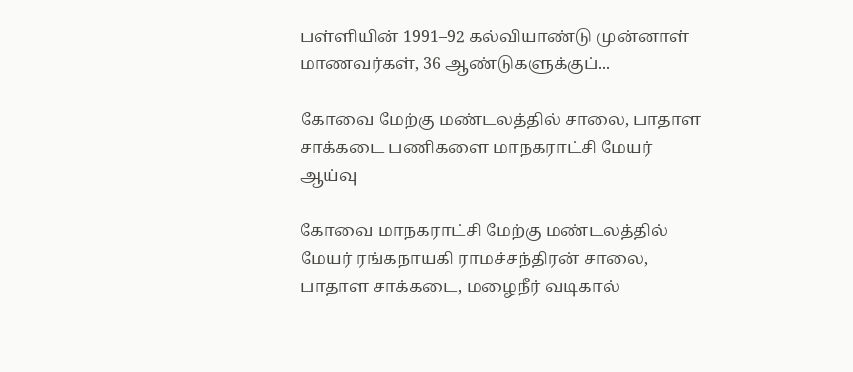பள்ளியின் 1991–92 கல்வியாண்டு முன்னாள் மாணவர்கள், 36 ஆண்டுகளுக்குப்...

கோவை மேற்கு மண்டலத்தில் சாலை, பாதாள சாக்கடை பணிகளை மாநகராட்சி மேயர் ஆய்வு

கோவை மாநகராட்சி மேற்கு மண்டலத்தில் மேயர் ரங்கநாயகி ராமச்சந்திரன் சாலை, பாதாள சாக்கடை, மழைநீர் வடிகால்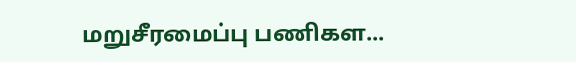மறுசீரமைப்பு பணிகள...